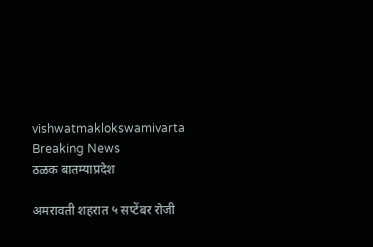vishwatmaklokswamivarta
Breaking News
ठळक बातम्याप्रदेश

अमरावती शहरात ५ सप्टेंबर रोजी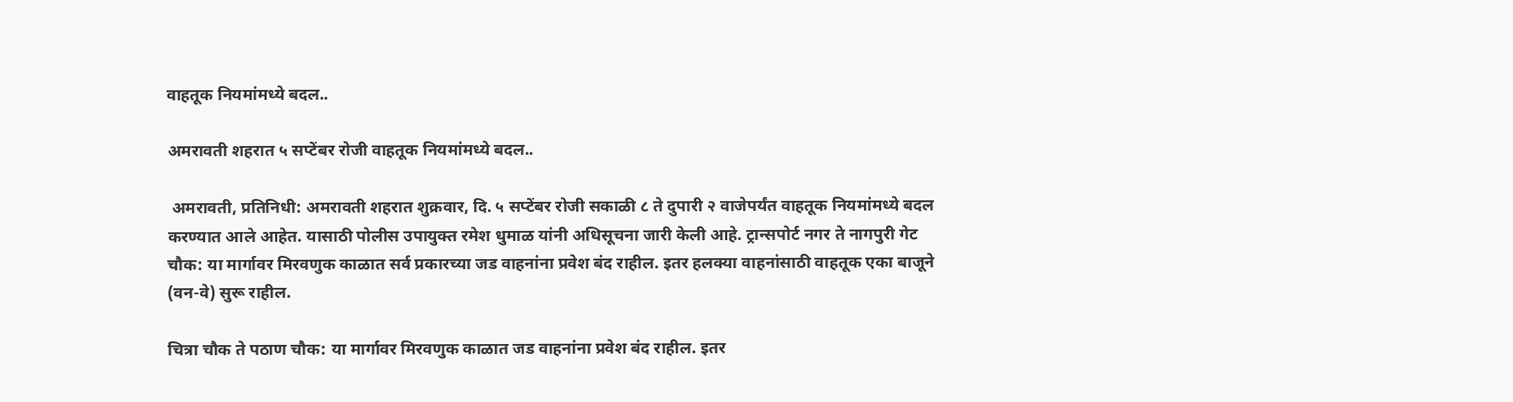वाहतूक नियमांमध्ये बदल..

अमरावती शहरात ५ सप्टेंबर रोजी वाहतूक नियमांमध्ये बदल..

 अमरावती, प्रतिनिधी: अमरावती शहरात शुक्रवार, दि. ५ सप्टेंबर रोजी सकाळी ८ ते दुपारी २ वाजेपर्यंत वाहतूक नियमांमध्ये बदल करण्यात आले आहेत. यासाठी पोलीस उपायुक्त रमेश धुमाळ यांनी अधिसूचना जारी केली आहे. ट्रान्सपोर्ट नगर ते नागपुरी गेट चौक: या मार्गावर मिरवणुक काळात सर्व प्रकारच्या जड वाहनांना प्रवेश बंद राहील. इतर हलक्या वाहनांसाठी वाहतूक एका बाजूने (वन-वे) सुरू राहील.

चित्रा चौक ते पठाण चौक: या मार्गावर मिरवणुक काळात जड वाहनांना प्रवेश बंद राहील. इतर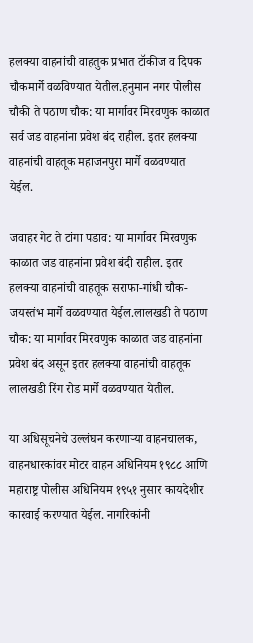हलक्या वाहनांची वाहतुक प्रभात टॉकीज व दिपक चौकमार्गे वळविण्यात येतील.हनुमान नगर पोलीस चौकी ते पठाण चौक: या मार्गावर मिरवणुक काळात सर्व जड वाहनांना प्रवेश बंद राहील. इतर हलक्या वाहनांची वाहतूक महाजनपुरा मार्गे वळवण्यात येईल.

जवाहर गेट ते टांगा पडाव: या मार्गावर मिरवणुक काळात जड वाहनांना प्रवेश बंदी राहील. इतर हलक्या वाहनांची वाहतूक सराफा-गांधी चौक-जयस्तंभ मार्गे वळवण्यात येईल.लालखडी ते पठाण चौक: या मार्गावर मिरवणुक काळात जड वाहनांना प्रवेश बंद असून इतर हलक्या वाहनांची वाहतूक लालखडी रिंग रोड मार्गे वळवण्यात येतील.

या अधिसूचनेचे उल्लंघन करणाऱ्या वाहनचालक, वाहनधारकांवर मोटर वाहन अधिनियम १९८८ आणि महाराष्ट्र पोलीस अधिनियम १९५१ नुसार कायदेशीर कारवाई करण्यात येईल. नागरिकांनी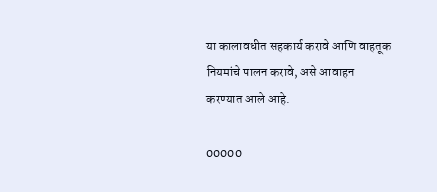या कालावधीत सहकार्य करावे आणि वाहतूक नियमांचे पालन करावे, असे आवाहन करण्यात आले आहे.

00000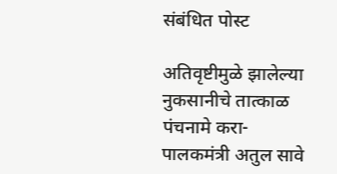संबंधित पोस्ट

अतिवृष्टीमुळे झालेल्या नुकसानीचे तात्काळ पंचनामे करा- पालकमंत्री अतुल सावे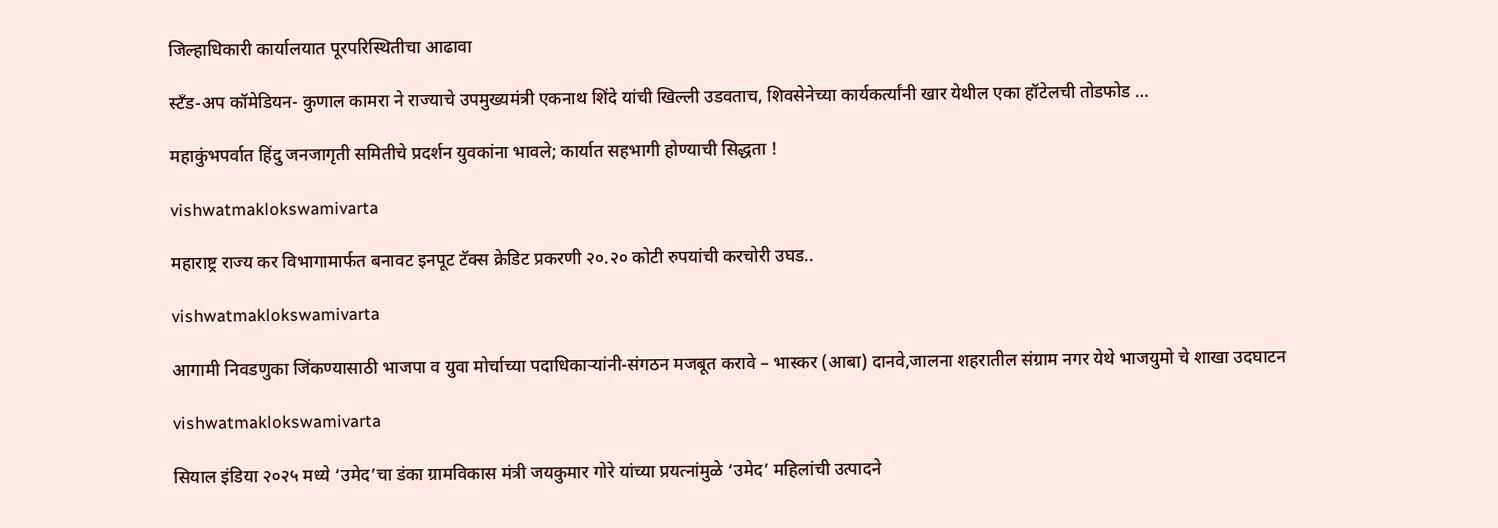जिल्हाधिकारी कार्यालयात पूरपरिस्थितीचा आढावा

स्टँड-अप कॉमेडियन- कुणाल कामरा ने राज्याचे उपमुख्यमंत्री एकनाथ शिंदे यांची खिल्ली उडवताच, शिवसेनेच्या कार्यकर्त्यांनी खार येथील एका हॉटेलची तोडफोड …

महाकुंभपर्वात हिंदु जनजागृती समितीचे प्रदर्शन युवकांना भावले; कार्यात सहभागी होण्याची सिद्धता !

vishwatmaklokswamivarta

महाराष्ट्र राज्य कर विभागामार्फत बनावट इनपूट टॅक्स क्रेडिट प्रकरणी २०.२० कोटी रुपयांची करचोरी उघड..

vishwatmaklokswamivarta

आगामी निवडणुका जिंकण्यासाठी भाजपा व युवा मोर्चाच्या पदाधिकाऱ्यांनी-संगठन मजबूत करावे – भास्कर (आबा) दानवे,जालना शहरातील संग्राम नगर येथे भाजयुमो चे शाखा उदघाटन

vishwatmaklokswamivarta

सियाल इंडिया २०२५ मध्ये ‘उमेद’चा डंका ग्रामविकास मंत्री जयकुमार गोरे यांच्या प्रयत्नांमुळे ‘उमेद’ महिलांची उत्पादने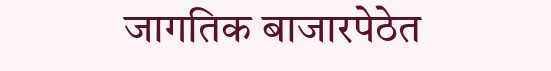जागतिक बाजारपेठेत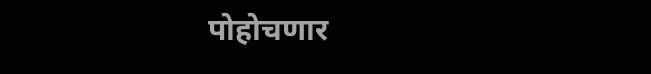पोहोचणार